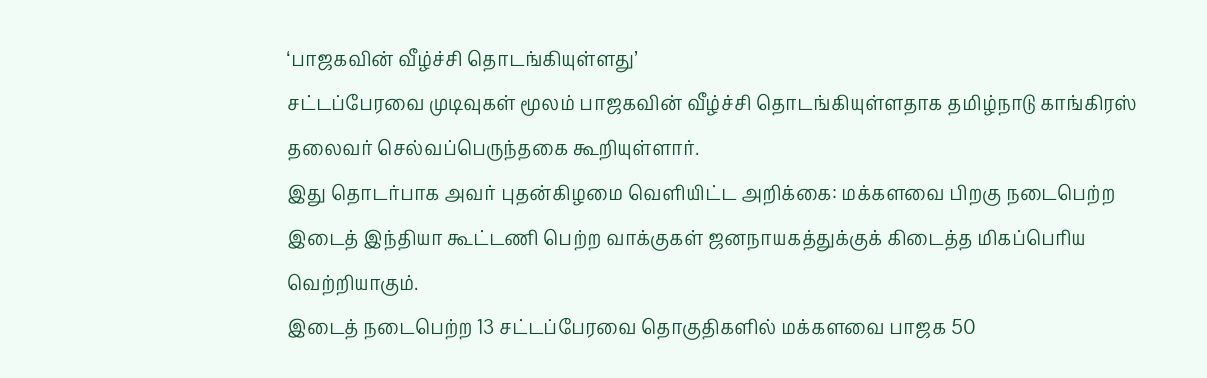‘பாஜகவின் வீழ்ச்சி தொடங்கியுள்ளது’
சட்டப்பேரவை முடிவுகள் மூலம் பாஜகவின் வீழ்ச்சி தொடங்கியுள்ளதாக தமிழ்நாடு காங்கிரஸ் தலைவர் செல்வப்பெருந்தகை கூறியுள்ளார்.
இது தொடர்பாக அவர் புதன்கிழமை வெளியிட்ட அறிக்கை: மக்களவை பிறகு நடைபெற்ற இடைத் இந்தியா கூட்டணி பெற்ற வாக்குகள் ஜனநாயகத்துக்குக் கிடைத்த மிகப்பெரிய வெற்றியாகும்.
இடைத் நடைபெற்ற 13 சட்டப்பேரவை தொகுதிகளில் மக்களவை பாஜக 50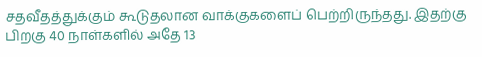சதவீதத்துக்கும் கூடுதலான வாக்குகளைப் பெற்றிருந்தது. இதற்கு பிறகு 40 நாள்களில் அதே 13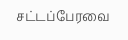சட்டப்பேரவை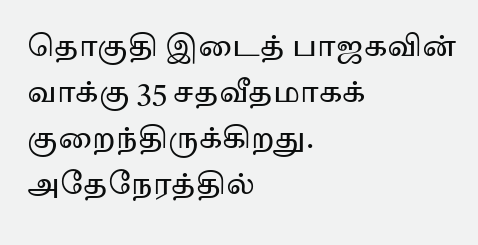தொகுதி இடைத் பாஜகவின் வாக்கு 35 சதவீதமாகக் குறைந்திருக்கிறது.
அதேநேரத்தில்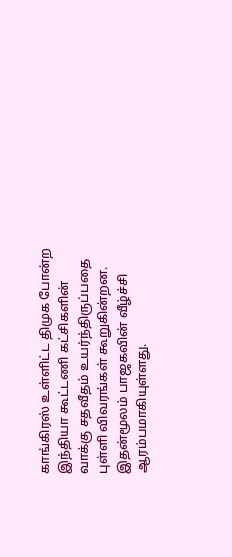காங்கிரஸ் உள்ளிட்ட திமுக போன்ற இந்தியா கூட்டணி கட்சிகளின் வாக்கு சதவீதம் உயர்ந்திருப்பதை புள்ளி விவரங்கள் கூறுகின்றன. இதன்மூலம் பாஜகவின் வீழ்ச்சி ஆரம்பமாகியுள்ளது.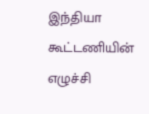இந்தியா கூட்டணியின் எழுச்சி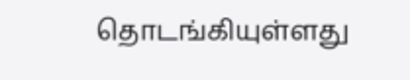தொடங்கியுள்ளது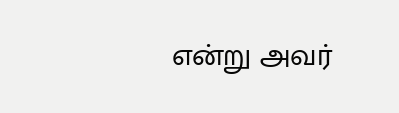என்று அவர்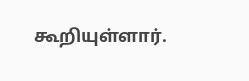கூறியுள்ளார்.